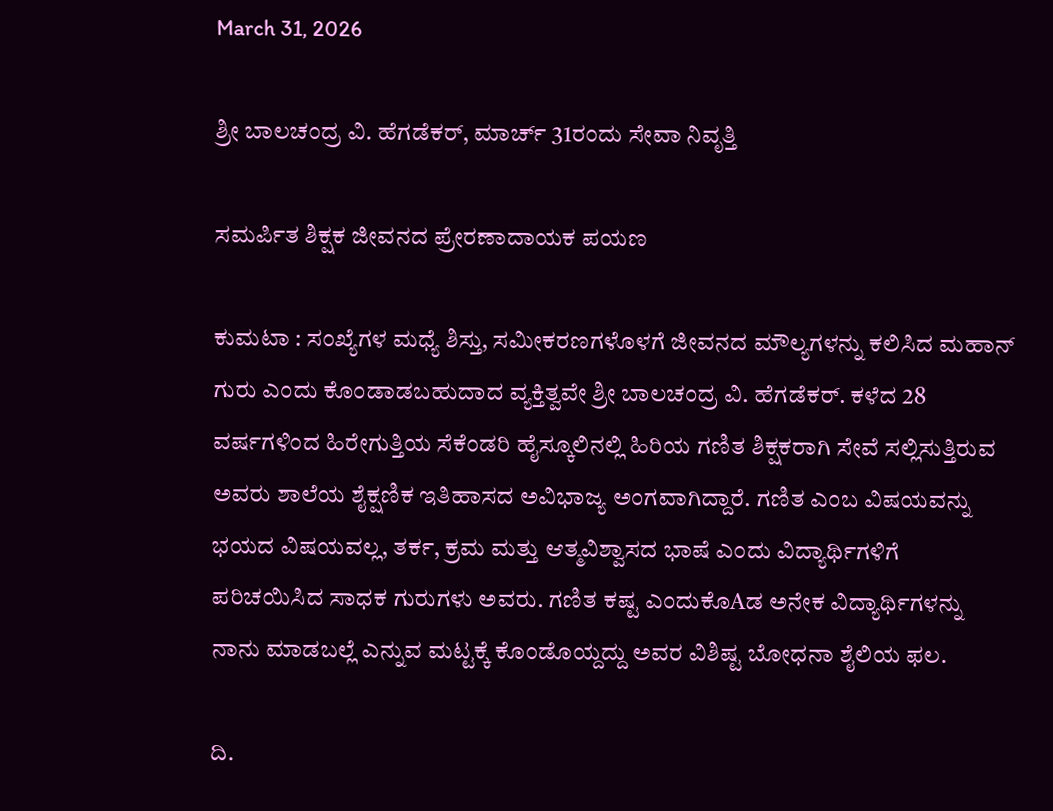March 31, 2026

ಶ್ರೀ ಬಾಲಚಂದ್ರ ವಿ. ಹೆಗಡೆಕರ್, ಮಾರ್ಚ್ 31ರಂದು ಸೇವಾ ನಿವೃತ್ತಿ

ಸಮರ್ಪಿತ ಶಿಕ್ಷಕ ಜೀವನದ ಪ್ರೇರಣಾದಾಯಕ ಪಯಣ

ಕುಮಟಾ : ಸಂಖ್ಯೆಗಳ ಮಧ್ಯೆ ಶಿಸ್ತು, ಸಮೀಕರಣಗಳೊಳಗೆ ಜೀವನದ ಮೌಲ್ಯಗಳನ್ನು ಕಲಿಸಿದ ಮಹಾನ್ ಗುರು ಎಂದು ಕೊಂಡಾಡಬಹುದಾದ ವ್ಯಕ್ತಿತ್ವವೇ ಶ್ರೀ ಬಾಲಚಂದ್ರ ವಿ. ಹೆಗಡೆಕರ್. ಕಳೆದ 28 ವರ್ಷಗಳಿಂದ ಹಿರೇಗುತ್ತಿಯ ಸೆಕೆಂಡರಿ ಹೈಸ್ಕೂಲಿನಲ್ಲಿ ಹಿರಿಯ ಗಣಿತ ಶಿಕ್ಷಕರಾಗಿ ಸೇವೆ ಸಲ್ಲಿಸುತ್ತಿರುವ ಅವರು ಶಾಲೆಯ ಶೈಕ್ಷಣಿಕ ಇತಿಹಾಸದ ಅವಿಭಾಜ್ಯ ಅಂಗವಾಗಿದ್ದಾರೆ. ಗಣಿತ ಎಂಬ ವಿಷಯವನ್ನು ಭಯದ ವಿಷಯವಲ್ಲ, ತರ್ಕ, ಕ್ರಮ ಮತ್ತು ಆತ್ಮವಿಶ್ವಾಸದ ಭಾಷೆ ಎಂದು ವಿದ್ಯಾರ್ಥಿಗಳಿಗೆ ಪರಿಚಯಿಸಿದ ಸಾಧಕ ಗುರುಗಳು ಅವರು. ಗಣಿತ ಕಷ್ಟ ಎಂದುಕೊAಡ ಅನೇಕ ವಿದ್ಯಾರ್ಥಿಗಳನ್ನು ನಾನು ಮಾಡಬಲ್ಲೆ ಎನ್ನುವ ಮಟ್ಟಕ್ಕೆ ಕೊಂಡೊಯ್ದದ್ದು ಅವರ ವಿಶಿಷ್ಟ ಬೋಧನಾ ಶೈಲಿಯ ಫಲ.

ದಿ.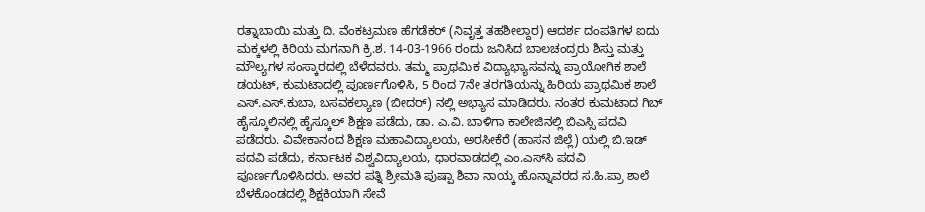ರತ್ನಾಬಾಯಿ ಮತ್ತು ದಿ. ವೆಂಕಟ್ರಮಣ ಹೆಗಡೆಕರ್ (ನಿವೃತ್ತ ತಹಶೀಲ್ದಾರ) ಆದರ್ಶ ದಂಪತಿಗಳ ಐದು ಮಕ್ಕಳಲ್ಲಿ ಕಿರಿಯ ಮಗನಾಗಿ ಕ್ರಿ.ಶ. 14-03-1966 ರಂದು ಜನಿಸಿದ ಬಾಲಚಂದ್ರರು ಶಿಸ್ತು ಮತ್ತು ಮೌಲ್ಯಗಳ ಸಂಸ್ಕಾರದಲ್ಲಿ ಬೆಳೆದವರು. ತಮ್ಮ ಪ್ರಾಥಮಿಕ ವಿದ್ಯಾಭ್ಯಾಸವನ್ನು ಪ್ರಾಯೋಗಿಕ ಶಾಲೆ ಡಯಟ್, ಕುಮಟಾದಲ್ಲಿ ಪೂರ್ಣಗೊಳಿಸಿ, 5 ರಿಂದ 7ನೇ ತರಗತಿಯನ್ನು ಹಿರಿಯ ಪ್ರಾಥಮಿಕ ಶಾಲೆ ಎಸ್.ಎಸ್.ಕುಬಾ, ಬಸವಕಲ್ಯಾಣ (ಬೀದರ್) ನಲ್ಲಿ ಅಭ್ಯಾಸ ಮಾಡಿದರು. ನಂತರ ಕುಮಟಾದ ಗಿಬ್ ಹೈಸ್ಕೂಲಿನಲ್ಲಿ ಹೈಸ್ಕೂಲ್ ಶಿಕ್ಷಣ ಪಡೆದು, ಡಾ. ಎ.ವಿ. ಬಾಳಿಗಾ ಕಾಲೇಜಿನಲ್ಲಿ ಬಿಎಸ್ಸಿ ಪದವಿ ಪಡೆದರು. ವಿವೇಕಾನಂದ ಶಿಕ್ಷಣ ಮಹಾವಿದ್ಯಾಲಯ, ಅರಸೀಕೆರೆ (ಹಾಸನ ಜಿಲ್ಲೆ) ಯಲ್ಲಿ ಬಿ.ಇಡ್ ಪದವಿ ಪಡೆದು, ಕರ್ನಾಟಕ ವಿಶ್ವವಿದ್ಯಾಲಯ, ಧಾರವಾಡದಲ್ಲಿ ಎಂ.ಎಸ್‌ಸಿ ಪದವಿ ಪೂರ್ಣಗೊಳಿಸಿದರು. ಅವರ ಪತ್ನಿ ಶ್ರೀಮತಿ ಪುಷ್ಪಾ ಶಿವಾ ನಾಯ್ಕ ಹೊನ್ನಾವರದ ಸ.ಹಿ.ಪ್ರಾ ಶಾಲೆ ಬೆಳಕೊಂಡದಲ್ಲಿ ಶಿಕ್ಷಕಿಯಾಗಿ ಸೇವೆ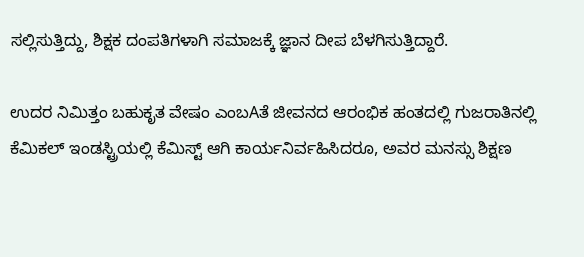ಸಲ್ಲಿಸುತ್ತಿದ್ದು, ಶಿಕ್ಷಕ ದಂಪತಿಗಳಾಗಿ ಸಮಾಜಕ್ಕೆ ಜ್ಞಾನ ದೀಪ ಬೆಳಗಿಸುತ್ತಿದ್ದಾರೆ.

ಉದರ ನಿಮಿತ್ತಂ ಬಹುಕೃತ ವೇಷಂ ಎಂಬAತೆ ಜೀವನದ ಆರಂಭಿಕ ಹಂತದಲ್ಲಿ ಗುಜರಾತಿನಲ್ಲಿ ಕೆಮಿಕಲ್ ಇಂಡಸ್ಟ್ರಿಯಲ್ಲಿ ಕೆಮಿಸ್ಟ್ ಆಗಿ ಕಾರ್ಯನಿರ್ವಹಿಸಿದರೂ, ಅವರ ಮನಸ್ಸು ಶಿಕ್ಷಣ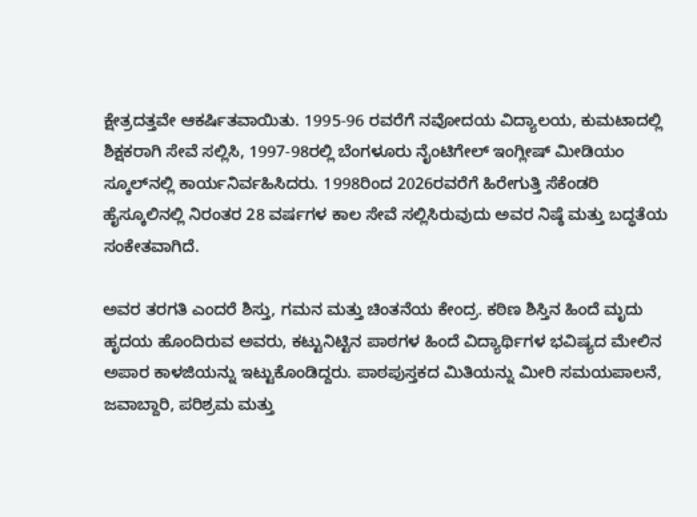ಕ್ಷೇತ್ರದತ್ತವೇ ಆಕರ್ಷಿತವಾಯಿತು. 1995-96 ರವರೆಗೆ ನವೋದಯ ವಿದ್ಯಾಲಯ, ಕುಮಟಾದಲ್ಲಿ ಶಿಕ್ಷಕರಾಗಿ ಸೇವೆ ಸಲ್ಲಿಸಿ, 1997-98ರಲ್ಲಿ ಬೆಂಗಳೂರು ನೈಂಟಿಗೇಲ್ ಇಂಗ್ಲೀಷ್ ಮೀಡಿಯಂ ಸ್ಕೂಲ್‌ನಲ್ಲಿ ಕಾರ್ಯನಿರ್ವಹಿಸಿದರು. 1998ರಿಂದ 2026ರವರೆಗೆ ಹಿರೇಗುತ್ತಿ ಸೆಕೆಂಡರಿ ಹೈಸ್ಕೂಲಿನಲ್ಲಿ ನಿರಂತರ 28 ವರ್ಷಗಳ ಕಾಲ ಸೇವೆ ಸಲ್ಲಿಸಿರುವುದು ಅವರ ನಿಷ್ಠೆ ಮತ್ತು ಬದ್ಧತೆಯ ಸಂಕೇತವಾಗಿದೆ.

ಅವರ ತರಗತಿ ಎಂದರೆ ಶಿಸ್ತು, ಗಮನ ಮತ್ತು ಚಿಂತನೆಯ ಕೇಂದ್ರ. ಕಠಿಣ ಶಿಸ್ತಿನ ಹಿಂದೆ ಮೃದು ಹೃದಯ ಹೊಂದಿರುವ ಅವರು, ಕಟ್ಟುನಿಟ್ಟಿನ ಪಾಠಗಳ ಹಿಂದೆ ವಿದ್ಯಾರ್ಥಿಗಳ ಭವಿಷ್ಯದ ಮೇಲಿನ ಅಪಾರ ಕಾಳಜಿಯನ್ನು ಇಟ್ಟುಕೊಂಡಿದ್ದರು. ಪಾಠಪುಸ್ತಕದ ಮಿತಿಯನ್ನು ಮೀರಿ ಸಮಯಪಾಲನೆ, ಜವಾಬ್ದಾರಿ, ಪರಿಶ್ರಮ ಮತ್ತು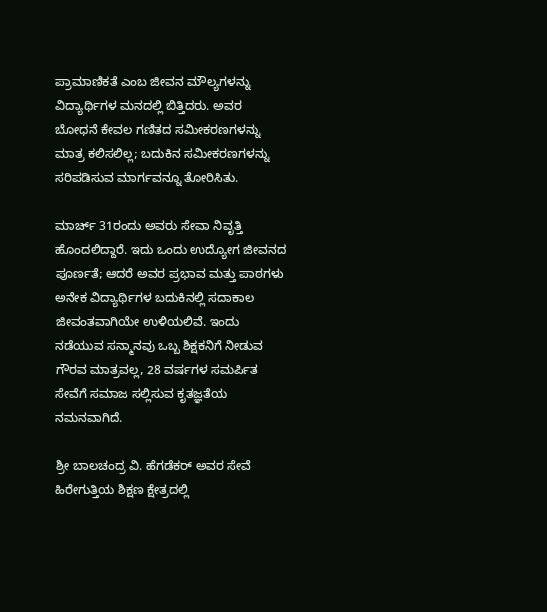ಪ್ರಾಮಾಣಿಕತೆ ಎಂಬ ಜೀವನ ಮೌಲ್ಯಗಳನ್ನು ವಿದ್ಯಾರ್ಥಿಗಳ ಮನದಲ್ಲಿ ಬಿತ್ತಿದರು. ಅವರ ಬೋಧನೆ ಕೇವಲ ಗಣಿತದ ಸಮೀಕರಣಗಳನ್ನು ಮಾತ್ರ ಕಲಿಸಲಿಲ್ಲ; ಬದುಕಿನ ಸಮೀಕರಣಗಳನ್ನು ಸರಿಪಡಿಸುವ ಮಾರ್ಗವನ್ನೂ ತೋರಿಸಿತು.

ಮಾರ್ಚ್ 31ರಂದು ಅವರು ಸೇವಾ ನಿವೃತ್ತಿ ಹೊಂದಲಿದ್ದಾರೆ. ಇದು ಒಂದು ಉದ್ಯೋಗ ಜೀವನದ ಪೂರ್ಣತೆ; ಆದರೆ ಅವರ ಪ್ರಭಾವ ಮತ್ತು ಪಾಠಗಳು ಅನೇಕ ವಿದ್ಯಾರ್ಥಿಗಳ ಬದುಕಿನಲ್ಲಿ ಸದಾಕಾಲ ಜೀವಂತವಾಗಿಯೇ ಉಳಿಯಲಿವೆ. ಇಂದು ನಡೆಯುವ ಸನ್ಮಾನವು ಒಬ್ಬ ಶಿಕ್ಷಕನಿಗೆ ನೀಡುವ ಗೌರವ ಮಾತ್ರವಲ್ಲ, 28 ವರ್ಷಗಳ ಸಮರ್ಪಿತ ಸೇವೆಗೆ ಸಮಾಜ ಸಲ್ಲಿಸುವ ಕೃತಜ್ಞತೆಯ ನಮನವಾಗಿದೆ.

ಶ್ರೀ ಬಾಲಚಂದ್ರ ವಿ. ಹೆಗಡೆಕರ್ ಅವರ ಸೇವೆ ಹಿರೇಗುತ್ತಿಯ ಶಿಕ್ಷಣ ಕ್ಷೇತ್ರದಲ್ಲಿ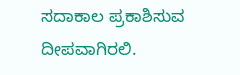ಸದಾಕಾಲ ಪ್ರಕಾಶಿಸುವ ದೀಪವಾಗಿರಲಿ.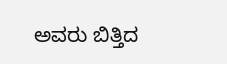ಅವರು ಬಿತ್ತಿದ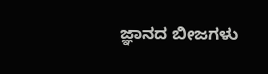ಜ್ಞಾನದ ಬೀಜಗಳು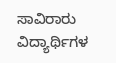ಸಾವಿರಾರು ವಿದ್ಯಾರ್ಥಿಗಳ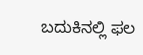ಬದುಕಿನಲ್ಲಿ ಫಲ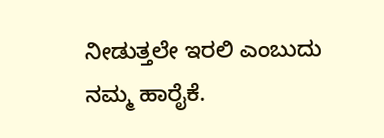ನೀಡುತ್ತಲೇ ಇರಲಿ ಎಂಬುದು ನಮ್ಮ ಹಾರೈಕೆ.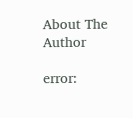About The Author

error: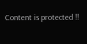Content is protected !!